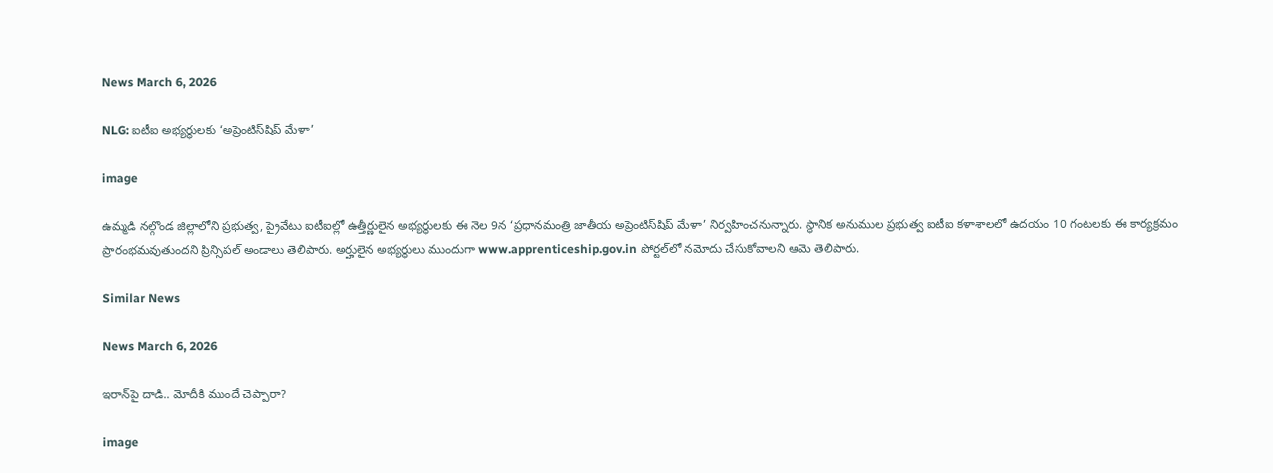News March 6, 2026

NLG: ఐటీఐ అభ్యర్థులకు ‘అప్రెంటిస్‌షిప్ మేళా’

image

ఉమ్మడి నల్గొండ జిల్లాలోని ప్రభుత్వ, ప్రైవేటు ఐటీఐల్లో ఉత్తీర్ణులైన అభ్యర్థులకు ఈ నెల 9న ‘ప్రధానమంత్రి జాతీయ అప్రెంటిస్‌షిప్ మేళా’ నిర్వహించనున్నారు. స్థానిక అనుముల ప్రభుత్వ ఐటీఐ కళాశాలలో ఉదయం 10 గంటలకు ఈ కార్యక్రమం ప్రారంభమవుతుందని ప్రిన్సిపల్ అండాలు తెలిపారు. అర్హులైన అభ్యర్థులు ముందుగా www.apprenticeship.gov.in పోర్టల్‌లో నమోదు చేసుకోవాలని ఆమె తెలిపారు.

Similar News

News March 6, 2026

ఇరాన్‌పై దాడి.. మోదీకి ముందే చెప్పారా?

image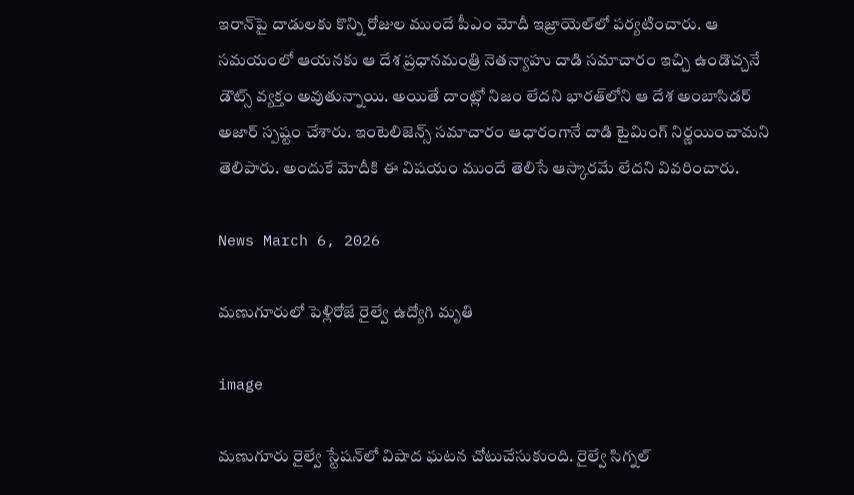ఇరాన్‌పై దాడులకు కొన్ని రోజుల ముందే పీఎం మోదీ ఇజ్రాయెల్‌లో పర్యటించారు. ఆ సమయంలో ఆయనకు ఆ దేశ ప్రధానమంత్రి నెతన్యాహు దాడి సమాచారం ఇచ్చి ఉండొచ్చనే డౌట్స్ వ్యక్తం అవుతున్నాయి. అయితే దాంట్లో నిజం లేదని భారత్‌లోని ఆ దేశ అంబాసిడర్ అజార్ స్పష్టం చేశారు. ఇంటెలిజెన్స్ సమాచారం ఆధారంగానే దాడి టైమింగ్ నిర్ణయించామని తెలిపారు. అందుకే మోదీకి ఈ విషయం ముందే తెలిసే ఆస్కారమే లేదని వివరించారు.

News March 6, 2026

మణుగూరులో పెళ్లిరోజే రైల్వే ఉద్యోగి మృతి

image

మణుగూరు రైల్వే స్టేషన్‌లో విషాద ఘటన చోటుచేసుకుంది. రైల్వే సిగ్నల్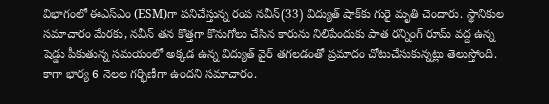విభాగంలో ఈఎస్ఎం (ESM)గా పనిచేస్తున్న రంప నవీన్(33) విద్యుత్ షాక్‌కు గురై మృతి చెందారు. స్థానికుల సమాచారం మేరకు, నవీన్ తన కొత్తగా కొనుగోలు చేసిన కారును నిలిపేందుకు పాత రన్నింగ్ రూమ్ వద్ద ఉన్న షెడ్డు పీకుతున్న సమయంలో అక్కడ ఉన్న విద్యుత్ వైర్ తగలడంతో ప్రమాదం చోటుచేసుకున్నట్లు తెలుస్తోంది. కాగా భార్య 6 నెలల గర్భిణీగా ఉందని సమాచారం.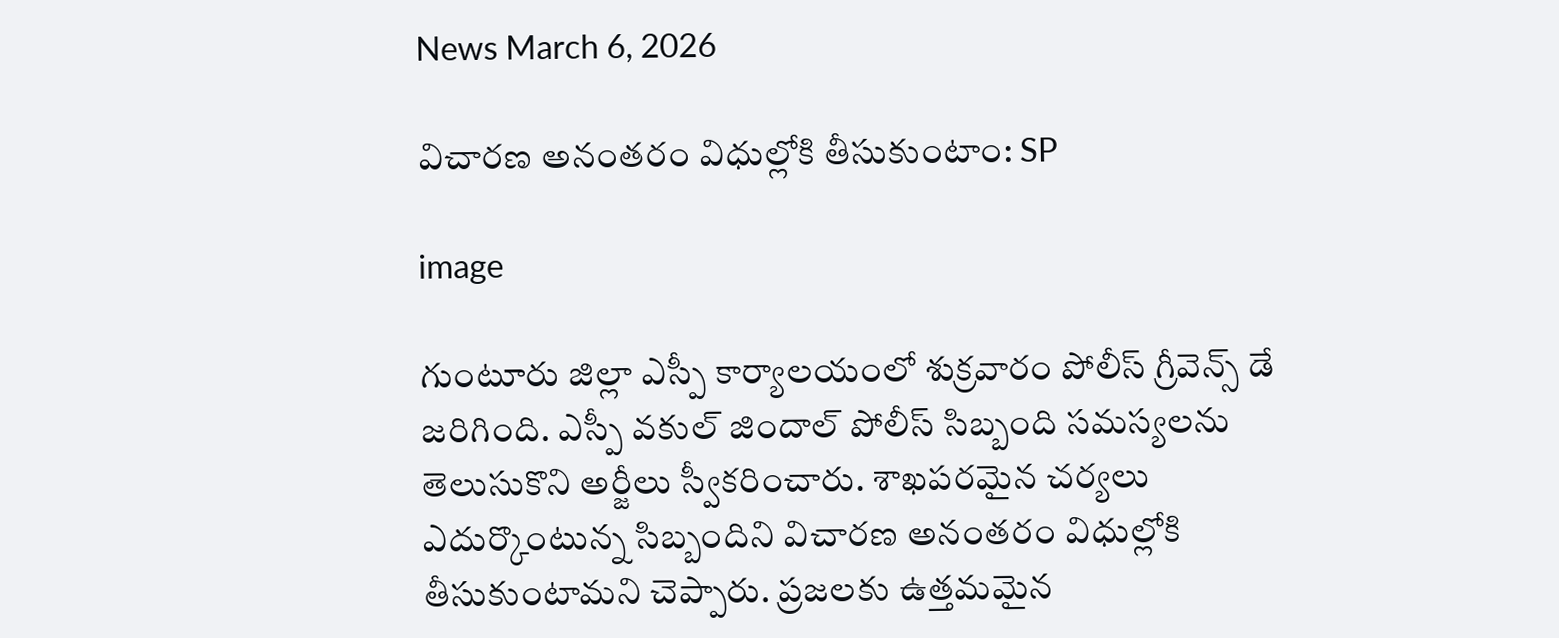News March 6, 2026

విచారణ అనంతరం విధుల్లోకి తీసుకుంటాం: SP

image

గుంటూరు జిల్లా ఎస్పీ కార్యాలయంలో శుక్రవారం పోలీస్ గ్రీవెన్స్ డే జరిగింది. ఎస్పీ వకుల్ జిందాల్ పోలీస్ సిబ్బంది సమస్యలను తెలుసుకొని అర్జీలు స్వీకరించారు. శాఖపరమైన చర్యలు ఎదుర్కొంటున్న సిబ్బందిని విచారణ అనంతరం విధుల్లోకి తీసుకుంటామని చెప్పారు. ప్రజలకు ఉత్తమమైన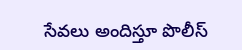సేవలు అందిస్తూ పొలీస్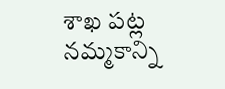శాఖ పట్ల నమ్మకాన్ని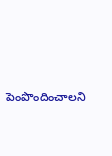పెంపొందించాలని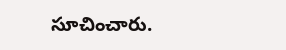సూచించారు.